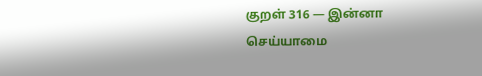குறள் 316 — இன்னா செய்யாமை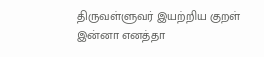திருவள்ளுவர் இயற்றிய குறள்
இன்னா எனத்தா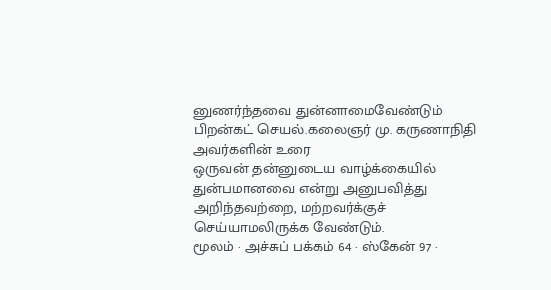னுணர்ந்தவை துன்னாமைவேண்டும் பிறன்கட் செயல்.கலைஞர் மு. கருணாநிதி அவர்களின் உரை
ஒருவன் தன்னுடைய வாழ்க்கையில் துன்பமானவை என்று அனுபவித்து அறிந்தவற்றை, மற்றவர்க்குச் செய்யாமலிருக்க வேண்டும்.
மூலம் · அச்சுப் பக்கம் 64 · ஸ்கேன் 97 ·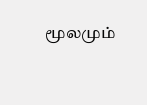மூலமும்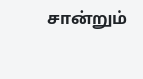சான்றும்